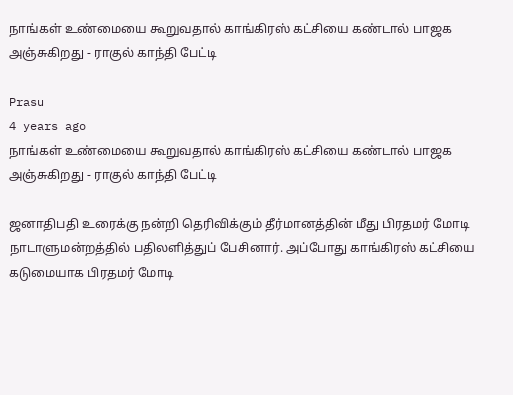நாங்கள் உண்மையை கூறுவதால் காங்கிரஸ் கட்சியை கண்டால் பாஜக அஞ்சுகிறது - ராகுல் காந்தி பேட்டி

Prasu
4 years ago
நாங்கள் உண்மையை கூறுவதால் காங்கிரஸ் கட்சியை கண்டால் பாஜக அஞ்சுகிறது - ராகுல் காந்தி பேட்டி

ஜனாதிபதி உரைக்கு நன்றி தெரிவிக்கும் தீர்மானத்தின் மீது பிரதமர் மோடி நாடாளுமன்றத்தில் பதிலளித்துப் பேசினார். அப்போது காங்கிரஸ் கட்சியை கடுமையாக பிரதமர் மோடி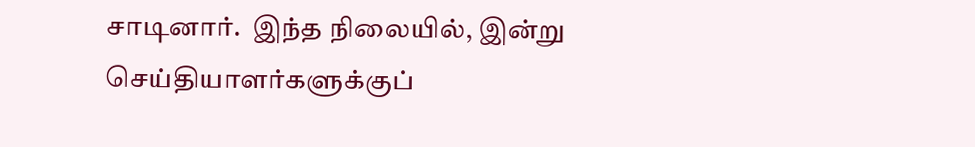சாடினார்.  இந்த நிலையில், இன்று  செய்தியாளர்களுக்குப்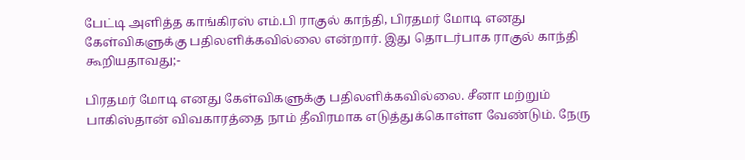பேட்டி அளித்த காங்கிரஸ் எம்.பி ராகுல் காந்தி, பிரதமர் மோடி எனது கேள்விகளுக்கு பதிலளிக்கவில்லை என்றார். இது தொடர்பாக ராகுல் காந்தி கூறியதாவது;-

பிரதமர் மோடி எனது கேள்விகளுக்கு பதிலளிக்கவில்லை. சீனா மற்றும் பாகிஸ்தான் விவகாரத்தை நாம் தீவிரமாக எடுத்துக்கொள்ள வேண்டும். நேரு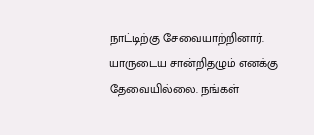நாட்டிற்கு சேவையாற்றினார். யாருடைய சான்றிதழும் எனக்கு தேவையில்லை. நங்கள்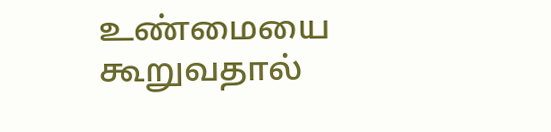உண்மையை கூறுவதால்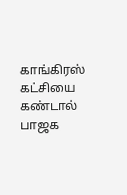காங்கிரஸ் கட்சியை கண்டால் பாஜக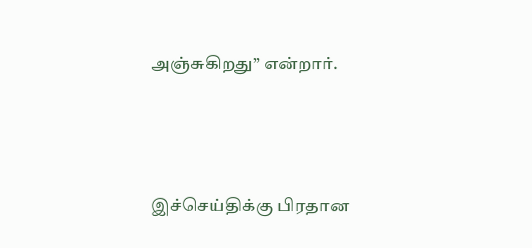அஞ்சுகிறது” என்றார்.




இச்செய்திக்கு பிரதான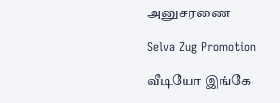அனுசரணை

Selva Zug Promotion

வீடியோ இங்கே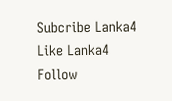Subcribe Lanka4
Like Lanka4
Follow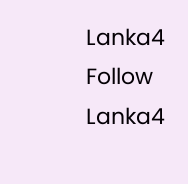Lanka4
Follow Lanka4